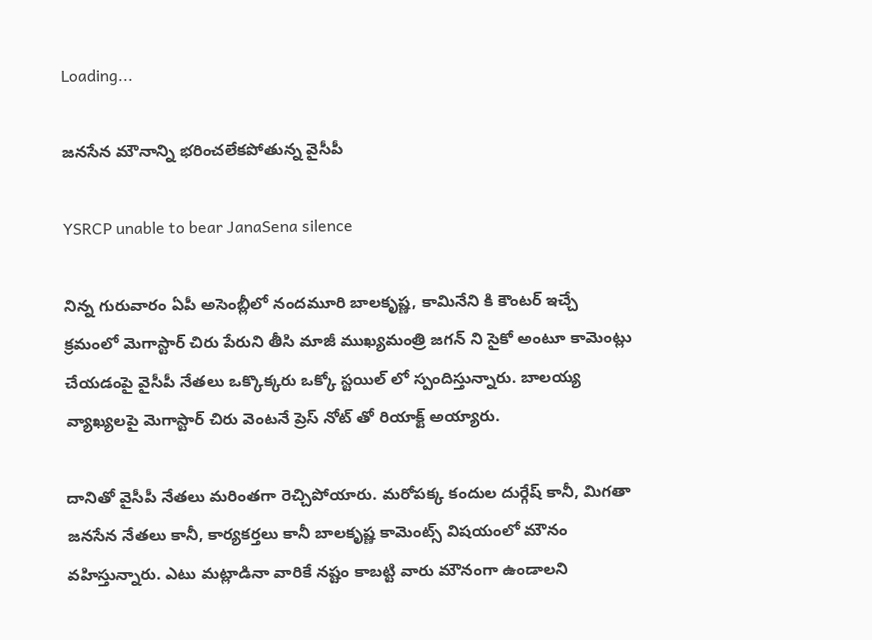Loading...

జనసేన మౌనాన్ని భరించలేకపోతున్న వైసీపీ

YSRCP unable to bear JanaSena silence

నిన్న గురువారం ఏపీ అసెంబ్లీలో నందమూరి బాలకృష్ణ, కామినేని కి కౌంటర్ ఇచ్చే క్రమంలో మెగాస్టార్ చిరు పేరుని తీసి మాజీ ముఖ్యమంత్రి జగన్ ని సైకో అంటూ కామెంట్లు చేయడంపై వైసీపీ నేతలు ఒక్కొక్కరు ఒక్కో స్టయిల్ లో స్పందిస్తున్నారు. బాలయ్య వ్యాఖ్యలపై మెగాస్టార్ చిరు వెంటనే ప్రెస్ నోట్ తో రియాక్ట్ అయ్యారు.

దానితో వైసీపీ నేతలు మరింతగా రెచ్చిపోయారు. మరోపక్క కందుల దుర్గేష్ కానీ, మిగతా జనసేన నేతలు కానీ, కార్యకర్తలు కానీ బాలకృష్ణ కామెంట్స్ విషయంలో మౌనం వహిస్తున్నారు. ఎటు మట్లాడినా వారికే నష్టం కాబట్టి వారు మౌనంగా ఉండాలని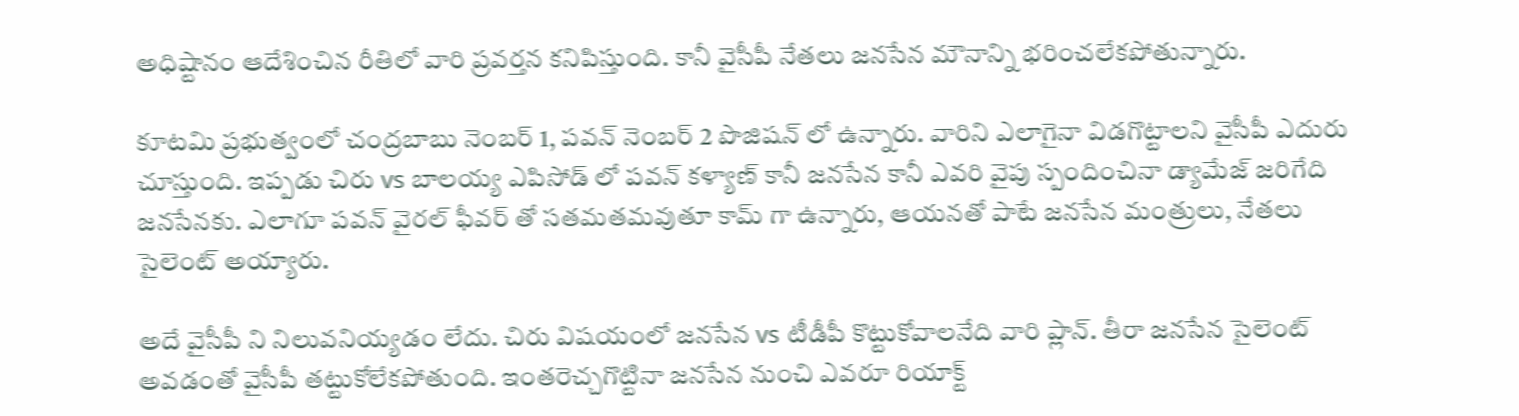అధిష్టానం ఆదేశించిన రీతిలో వారి ప్రవర్తన కనిపిస్తుంది. కానీ వైసీపీ నేతలు జనసేన మౌనాన్ని భరించలేకపోతున్నారు.

కూటమి ప్రభుత్వంలో చంద్రబాబు నెంబర్ 1, పవన్ నెంబర్ 2 పొజిషన్ లో ఉన్నారు. వారిని ఎలాగైనా విడగొట్టాలని వైసీపీ ఎదురు చూస్తుంది. ఇప్పడు చిరు vs బాలయ్య ఎపిసోడ్ లో పవన్ కళ్యాణ్ కానీ జనసేన కానీ ఎవరి వైపు స్పందించినా డ్యామేజ్ జరిగేది జనసేనకు. ఎలాగూ పవన్ వైరల్ ఫీవర్ తో సతమతమవుతూ కామ్ గా ఉన్నారు, ఆయనతో పాటే జనసేన మంత్రులు, నేతలు సైలెంట్ అయ్యారు.

అదే వైసీపీ ని నిలువనియ్యడం లేదు. చిరు విషయంలో జనసేన vs టీడీపీ కొట్టుకోవాలనేది వారి ప్లాన్. తీరా జనసేన సైలెంట్ అవడంతో వైసీపీ తట్టుకోలేకపోతుంది. ఇంతరెచ్చగొట్టినా జనసేన నుంచి ఎవరూ రియాక్ట్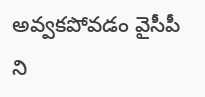అవ్వకపోవడం వైసీపీ ని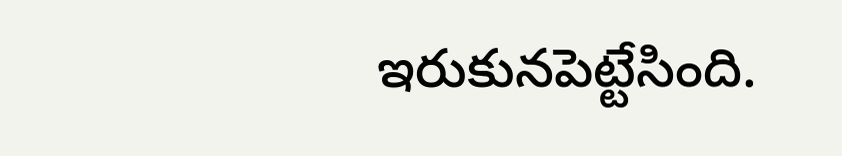ఇరుకునపెట్టేసింది.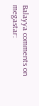Balayya comments on megastar: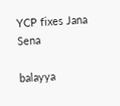YCP fixes Jana Sena

balayya